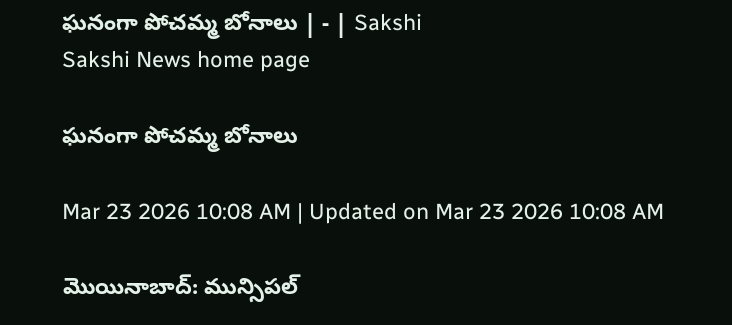ఘనంగా పోచమ్మ బోనాలు | - | Sakshi
Sakshi News home page

ఘనంగా పోచమ్మ బోనాలు

Mar 23 2026 10:08 AM | Updated on Mar 23 2026 10:08 AM

మొయినాబాద్‌: మున్సిపల్‌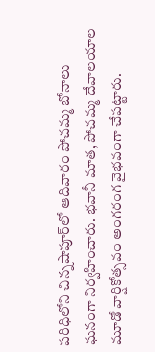పరిధిలోని చిన్నషాపూర్‌లో ఆదివారం పోచమ్మ బోనాలు ఘనంగా నిర్వహించారు. భవానీ మాత, పోచమ్మ దేవాలయాల మూడో వార్షికోత్సవం అంగరంగ వైభవంగా చేపట్టారు.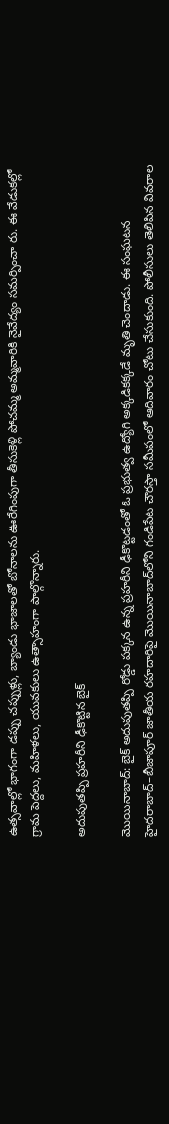ఉత్సవాల్లో భాగంగా డప్పు చప్పుళ్లు, బ్యాండు భాజాలతో బోనాలను ఊరేగింపుగా తీసుకెళ్లి పోచమ్మ అమ్మవారికి నైవేద్యం సమర్పించా రు. ఈ వేడుకల్లో గ్రామ పెద్దలు, మహిళలు, యువకులు ఉత్సాహంగా పాల్గొన్నారు.

అదుపుతప్పి ప్రహరీని ఢీకొట్టిన బైక్‌

మొయినాబాద్‌: బైక్‌ అదుపుతప్పి రోడ్డు పక్కన ఉన్న ప్రహరీని ఢీకొట్టడంతో ఓ ప్రభుత్వ ఉద్యోగి అక్కడికక్కడే మృతి చెందాడు. ఈ సంఘటన హైదరాబాద్‌–బీజాపూర్‌ జాతీయ రహదారిపై మొయినాబాద్‌లోని గండిపేట చౌరస్తా సమీపంలో ఆదివారం చోటు చేసుకుంది. పోలీసులు తెలిపిన వివరాల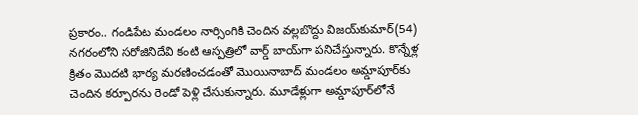ప్రకారం.. గండిపేట మండలం నార్సింగికి చెందిన వల్లబొద్దు విజయ్‌కుమార్‌(54) నగరంలోని సరోజినిదేవి కంటి ఆస్పత్రిలో వార్డ్‌ బాయ్‌గా పనిచేస్తున్నారు. కొన్నేళ్ల క్రితం మొదటి భార్య మరణించడంతో మొయినాబాద్‌ మండలం అమ్డాపూర్‌కు చెందిన కర్పూరను రెండో పెళ్లి చేసుకున్నారు. మూడేళ్లుగా అమ్డాపూర్‌లోనే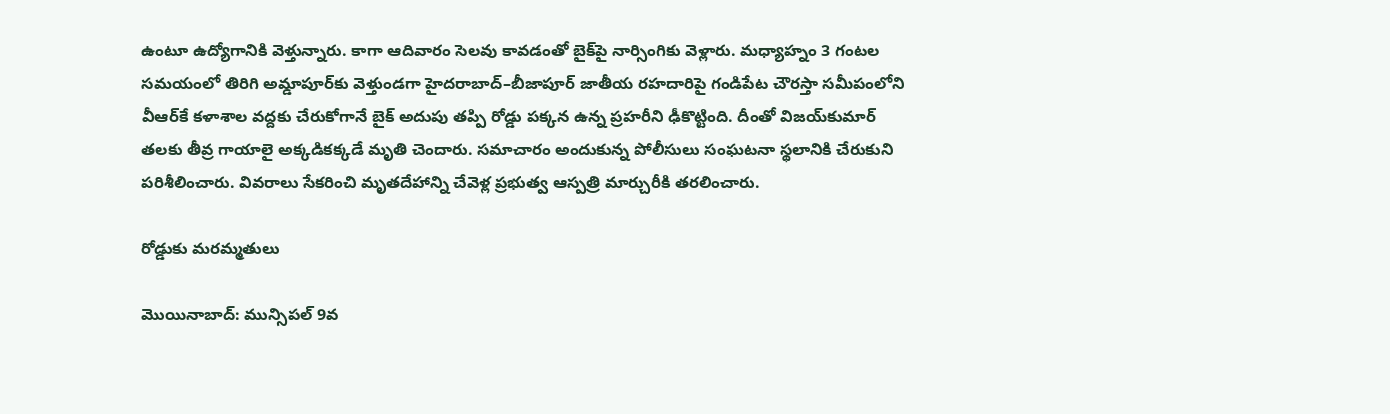ఉంటూ ఉద్యోగానికి వెళ్తున్నారు. కాగా ఆదివారం సెలవు కావడంతో బైక్‌పై నార్సింగికు వెళ్లారు. మధ్యాహ్నం 3 గంటల సమయంలో తిరిగి అమ్డాపూర్‌కు వెళ్తుండగా హైదరాబాద్‌–బీజాపూర్‌ జాతీయ రహదారిపై గండిపేట చౌరస్తా సమీపంలోని వీఆర్‌కే కళాశాల వద్దకు చేరుకోగానే బైక్‌ అదుపు తప్పి రోడ్డు పక్కన ఉన్న ప్రహరీని ఢీకొట్టింది. దీంతో విజయ్‌కుమార్‌ తలకు తీవ్ర గాయాలై అక్కడికక్కడే మృతి చెందారు. సమాచారం అందుకున్న పోలీసులు సంఘటనా స్థలానికి చేరుకుని పరిశీలించారు. వివరాలు సేకరించి మృతదేహాన్ని చేవెళ్ల ప్రభుత్వ ఆస్పత్రి మార్చురీకి తరలించారు.

రోడ్డుకు మరమ్మతులు

మొయినాబాద్‌: మున్సిపల్‌ 9వ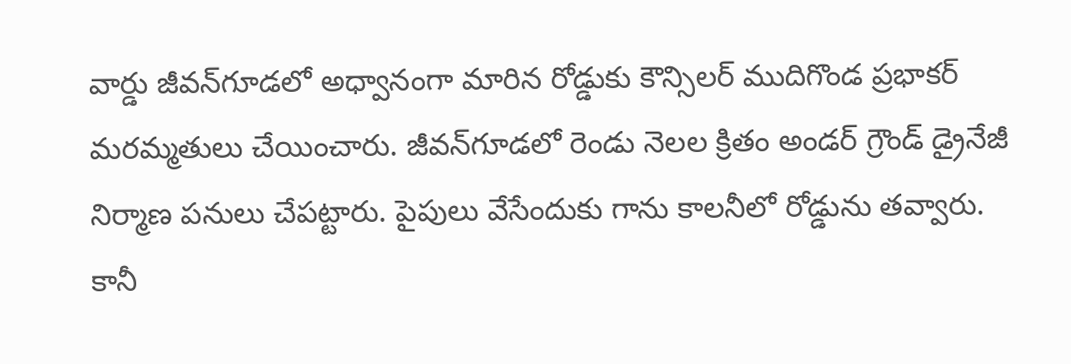వార్డు జీవన్‌గూడలో అధ్వానంగా మారిన రోడ్డుకు కౌన్సిలర్‌ ముదిగొండ ప్రభాకర్‌ మరమ్మతులు చేయించారు. జీవన్‌గూడలో రెండు నెలల క్రితం అండర్‌ గ్రౌండ్‌ డ్రైనేజీ నిర్మాణ పనులు చేపట్టారు. పైపులు వేసేందుకు గాను కాలనీలో రోడ్డును తవ్వారు. కానీ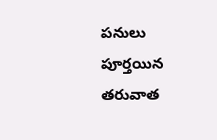పనులు పూర్తయిన తరువాత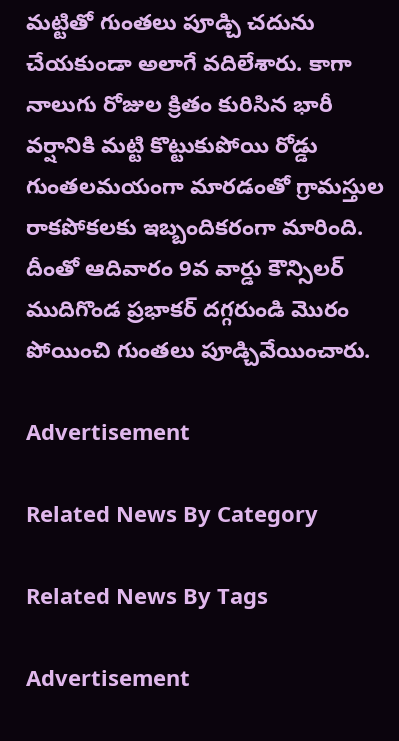మట్టితో గుంతలు పూడ్చి చదును చేయకుండా అలాగే వదిలేశారు. కాగా నాలుగు రోజుల క్రితం కురిసిన భారీ వర్షానికి మట్టి కొట్టుకుపోయి రోడ్డు గుంతలమయంగా మారడంతో గ్రామస్తుల రాకపోకలకు ఇబ్బందికరంగా మారింది. దీంతో ఆదివారం 9వ వార్డు కౌన్సిలర్‌ ముదిగొండ ప్రభాకర్‌ దగ్గరుండి మొరం పోయించి గుంతలు పూడ్చివేయించారు.

Advertisement

Related News By Category

Related News By Tags

Advertisement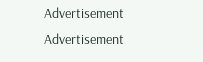Advertisement
Advertisement